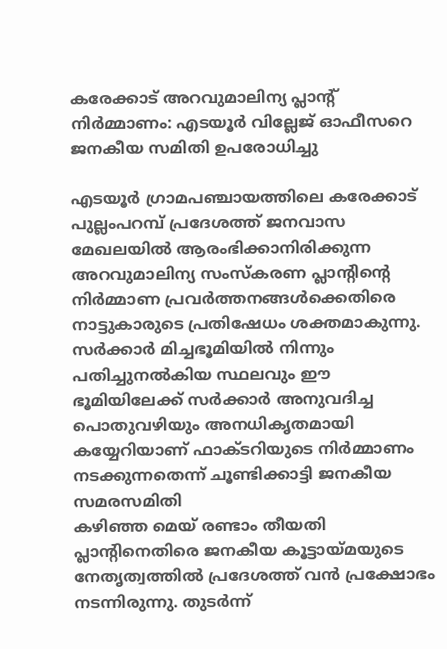കരേക്കാട് അറവുമാലിന്യ പ്ലാന്റ് നിർമ്മാണം: എടയൂർ വില്ലേജ് ഓഫീസറെ ജനകീയ സമിതി ഉപരോധിച്ചു

എടയൂർ ഗ്രാമപഞ്ചായത്തിലെ കരേക്കാട് പുല്ലംപറമ്പ് പ്രദേശത്ത് ജനവാസ മേഖലയിൽ ആരംഭിക്കാനിരിക്കുന്ന അറവുമാലിന്യ സംസ്കരണ പ്ലാന്റിന്റെ നിർമ്മാണ പ്രവർത്തനങ്ങൾക്കെതിരെ നാട്ടുകാരുടെ പ്രതിഷേധം ശക്തമാകുന്നു. സർക്കാർ മിച്ചഭൂമിയിൽ നിന്നും പതിച്ചുനൽകിയ സ്ഥലവും ഈ ഭൂമിയിലേക്ക് സർക്കാർ അനുവദിച്ച പൊതുവഴിയും അനധികൃതമായി കയ്യേറിയാണ് ഫാക്ടറിയുടെ നിർമ്മാണം നടക്കുന്നതെന്ന് ചൂണ്ടിക്കാട്ടി ജനകീയ സമരസമിതി
കഴിഞ്ഞ മെയ് രണ്ടാം തീയതി പ്ലാന്റിനെതിരെ ജനകീയ കൂട്ടായ്മയുടെ നേതൃത്വത്തിൽ പ്രദേശത്ത് വൻ പ്രക്ഷോഭം നടന്നിരുന്നു. തുടർന്ന്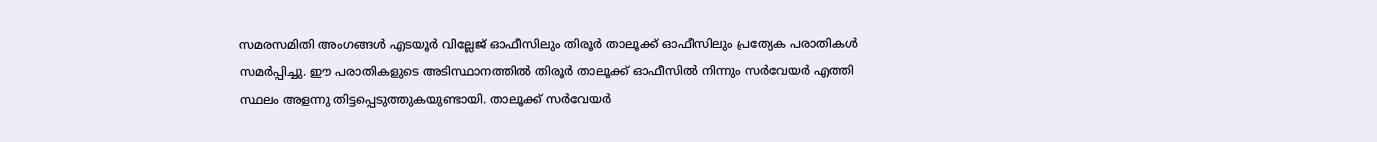സമരസമിതി അംഗങ്ങൾ എടയൂർ വില്ലേജ് ഓഫീസിലും തിരൂർ താലൂക്ക് ഓഫീസിലും പ്രത്യേക പരാതികൾ സമർപ്പിച്ചു. ഈ പരാതികളുടെ അടിസ്ഥാനത്തിൽ തിരൂർ താലൂക്ക് ഓഫീസിൽ നിന്നും സർവേയർ എത്തി സ്ഥലം അളന്നു തിട്ടപ്പെടുത്തുകയുണ്ടായി. താലൂക്ക് സർവേയർ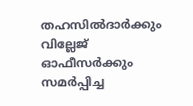തഹസിൽദാർക്കും വില്ലേജ് ഓഫീസർക്കും സമർപ്പിച്ച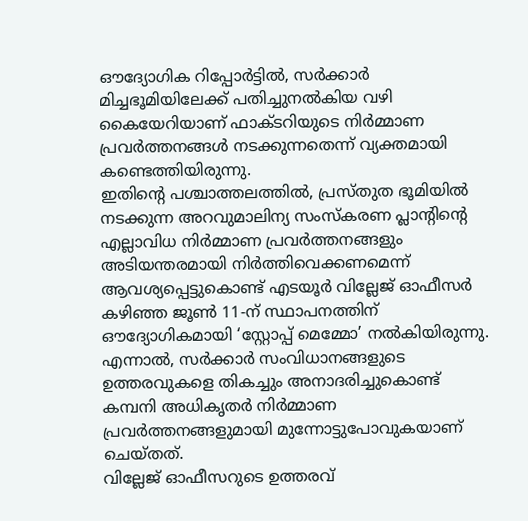ഔദ്യോഗിക റിപ്പോർട്ടിൽ, സർക്കാർ മിച്ചഭൂമിയിലേക്ക് പതിച്ചുനൽകിയ വഴി കൈയേറിയാണ് ഫാക്ടറിയുടെ നിർമ്മാണ പ്രവർത്തനങ്ങൾ നടക്കുന്നതെന്ന് വ്യക്തമായി കണ്ടെത്തിയിരുന്നു.
ഇതിന്റെ പശ്ചാത്തലത്തിൽ, പ്രസ്തുത ഭൂമിയിൽ നടക്കുന്ന അറവുമാലിന്യ സംസ്കരണ പ്ലാന്റിന്റെ എല്ലാവിധ നിർമ്മാണ പ്രവർത്തനങ്ങളും അടിയന്തരമായി നിർത്തിവെക്കണമെന്ന് ആവശ്യപ്പെട്ടുകൊണ്ട് എടയൂർ വില്ലേജ് ഓഫീസർ കഴിഞ്ഞ ജൂൺ 11-ന് സ്ഥാപനത്തിന് ഔദ്യോഗികമായി ‘സ്റ്റോപ്പ് മെമ്മോ’ നൽകിയിരുന്നു. എന്നാൽ, സർക്കാർ സംവിധാനങ്ങളുടെ ഉത്തരവുകളെ തികച്ചും അനാദരിച്ചുകൊണ്ട് കമ്പനി അധികൃതർ നിർമ്മാണ പ്രവർത്തനങ്ങളുമായി മുന്നോട്ടുപോവുകയാണ് ചെയ്തത്.
വില്ലേജ് ഓഫീസറുടെ ഉത്തരവ്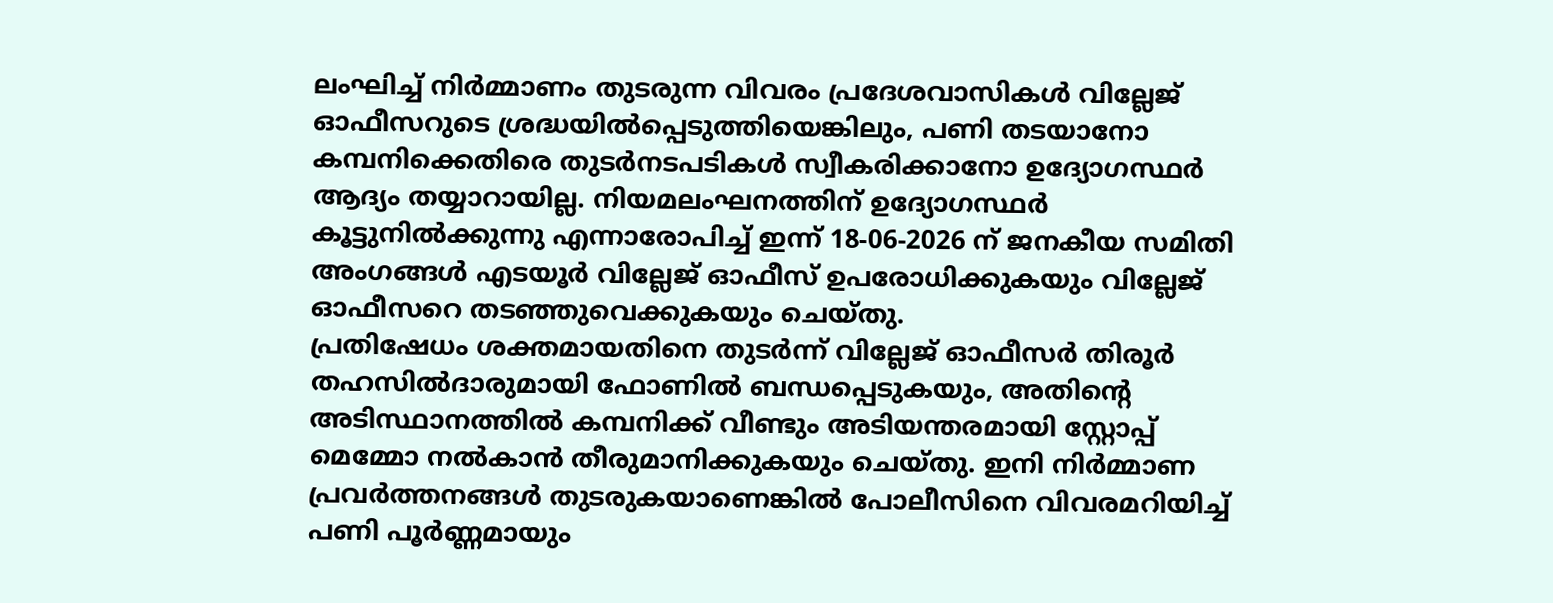ലംഘിച്ച് നിർമ്മാണം തുടരുന്ന വിവരം പ്രദേശവാസികൾ വില്ലേജ് ഓഫീസറുടെ ശ്രദ്ധയിൽപ്പെടുത്തിയെങ്കിലും, പണി തടയാനോ കമ്പനിക്കെതിരെ തുടർനടപടികൾ സ്വീകരിക്കാനോ ഉദ്യോഗസ്ഥർ ആദ്യം തയ്യാറായില്ല. നിയമലംഘനത്തിന് ഉദ്യോഗസ്ഥർ കൂട്ടുനിൽക്കുന്നു എന്നാരോപിച്ച് ഇന്ന് 18-06-2026 ന് ജനകീയ സമിതി അംഗങ്ങൾ എടയൂർ വില്ലേജ് ഓഫീസ് ഉപരോധിക്കുകയും വില്ലേജ് ഓഫീസറെ തടഞ്ഞുവെക്കുകയും ചെയ്തു.
പ്രതിഷേധം ശക്തമായതിനെ തുടർന്ന് വില്ലേജ് ഓഫീസർ തിരൂർ തഹസിൽദാരുമായി ഫോണിൽ ബന്ധപ്പെടുകയും, അതിന്റെ അടിസ്ഥാനത്തിൽ കമ്പനിക്ക് വീണ്ടും അടിയന്തരമായി സ്റ്റോപ്പ് മെമ്മോ നൽകാൻ തീരുമാനിക്കുകയും ചെയ്തു. ഇനി നിർമ്മാണ പ്രവർത്തനങ്ങൾ തുടരുകയാണെങ്കിൽ പോലീസിനെ വിവരമറിയിച്ച് പണി പൂർണ്ണമായും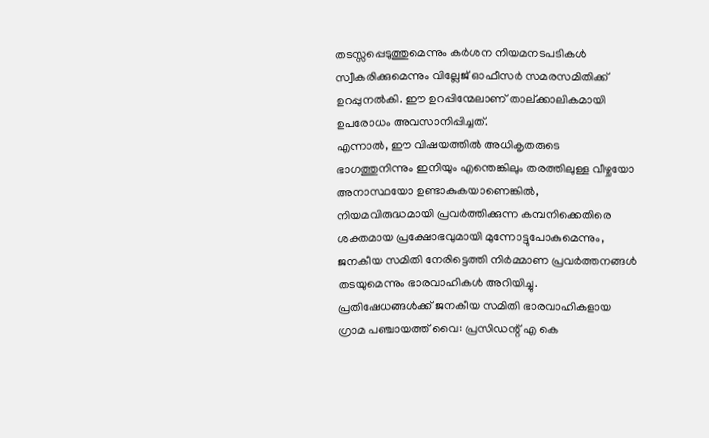തടസ്സപ്പെടുത്തുമെന്നും കർശന നിയമനടപടികൾ സ്വീകരിക്കുമെന്നും വില്ലേജ് ഓഫീസർ സമരസമിതിക്ക് ഉറപ്പുനൽകി. ഈ ഉറപ്പിന്മേലാണ് താല്ക്കാലികമായി ഉപരോധം അവസാനിപ്പിച്ചത്.
എന്നാൽ, ഈ വിഷയത്തിൽ അധികൃതരുടെ ഭാഗത്തുനിന്നും ഇനിയും എന്തെങ്കിലും തരത്തിലുള്ള വീഴ്ചയോ അനാസ്ഥയോ ഉണ്ടാകുകയാണെങ്കിൽ, നിയമവിരുദ്ധമായി പ്രവർത്തിക്കുന്ന കമ്പനിക്കെതിരെ ശക്തമായ പ്രക്ഷോഭവുമായി മുന്നോട്ടുപോകുമെന്നും, ജനകീയ സമിതി നേരിട്ടെത്തി നിർമ്മാണ പ്രവർത്തനങ്ങൾ തടയുമെന്നും ഭാരവാഹികൾ അറിയിച്ചു.
പ്രതിഷേധങ്ങൾക്ക്‌ ജനകീയ സമിതി ഭാരവാഹികളായ ഗ്രാമ പഞ്ചായത്ത്‌ വൈ: പ്രസിഡന്റ് എ കെ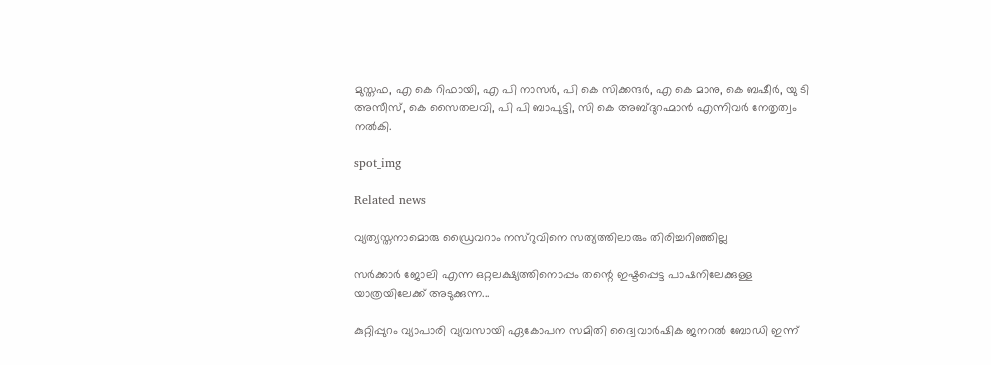മുസ്തഫ, എ കെ റിഫായി, എ പി നാസർ, പി കെ സിക്കന്ദർ, എ കെ മാനു, കെ ബഷീർ, യു ടി അസീസ്, കെ സൈതലവി, പി പി ബാപുട്ടി, സി കെ അബ്ദുറഹ്മാൻ എന്നിവർ നേതൃത്വം നൽകി.

spot_img

Related news

വ്യത്യസ്തനാമൊരു ഡ്രൈവറാം നസ്‌റുവിനെ സത്യത്തിലാരും തിരിച്ചറിഞ്ഞില്ല

സര്‍ക്കാര്‍ ജോലി എന്ന ഒറ്റലക്ഷ്യത്തിനൊപ്പം തന്റെ ഇഷ്ടപ്പെട്ട പാഷനിലേക്കുള്ള യാത്രയിലേക്ക് അടുക്കുന്ന...

കുറ്റിപ്പുറം വ്യാപാരി വ്യവസായി ഏകോപന സമിതി ദ്വൈവാർഷിക ജനറൽ ബോഡി ഇന്ന്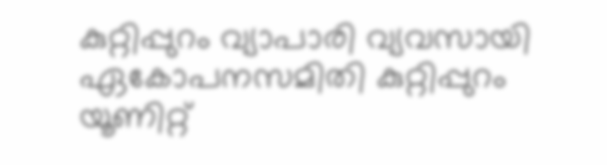കുറ്റിപ്പുറം വ്യാപാരി വ്യവസായി ഏകോപനസമിതി കുറ്റിപ്പുറം യൂണിറ്റ്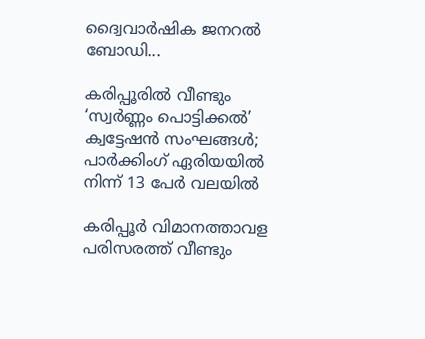ദ്വൈവാർഷിക ജനറൽ ബോഡി...

കരിപ്പൂരിൽ വീണ്ടും ‘സ്വർണ്ണം പൊട്ടിക്കൽ’ ക്വട്ടേഷൻ സംഘങ്ങൾ; പാർക്കിംഗ് ഏരിയയിൽ നിന്ന് 13 പേർ വലയിൽ

കരിപ്പൂർ വിമാനത്താവള പരിസരത്ത് വീണ്ടും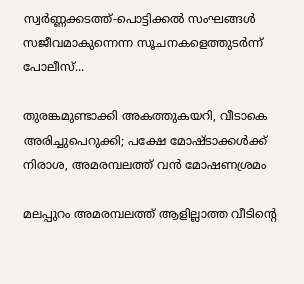സ്വർണ്ണക്കടത്ത്-പൊട്ടിക്കൽ സംഘങ്ങൾ സജീവമാകുന്നെന്ന സൂചനകളെത്തുടർന്ന് പോലീസ്...

തുരങ്കമുണ്ടാക്കി അകത്തുകയറി, വീടാകെ അരിച്ചുപെറുക്കി; പക്ഷേ മോഷ്ടാക്കൾക്ക് നിരാശ, അമരമ്പലത്ത് വൻ മോഷണശ്രമം

മലപ്പുറം അമരമ്പലത്ത് ആളില്ലാത്ത വീടിന്റെ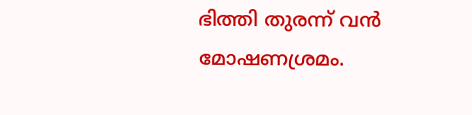ഭിത്തി തുരന്ന് വൻ മോഷണശ്രമം.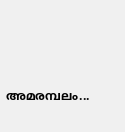അമരമ്പലം...